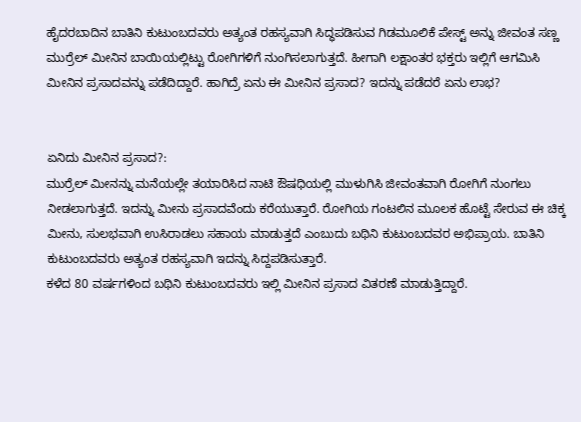ಹೈದರಬಾದಿನ ಬಾತಿನಿ ಕುಟುಂಬದವರು ಅತ್ಯಂತ ರಹಸ್ಯವಾಗಿ ಸಿದ್ಧಪಡಿಸುವ ಗಿಡಮೂಲಿಕೆ ಪೇಸ್ಟ್ ಅನ್ನು ಜೀವಂತ ಸಣ್ಣ ಮುರ್ರೆಲ್ ಮೀನಿನ ಬಾಯಿಯಲ್ಲಿಟ್ಟು ರೋಗಿಗಳಿಗೆ ನುಂಗಿಸಲಾಗುತ್ತದೆ. ಹೀಗಾಗಿ ಲಕ್ಷಾಂತರ ಭಕ್ತರು ಇಲ್ಲಿಗೆ ಆಗಮಿಸಿ ಮೀನಿನ ಪ್ರಸಾದವನ್ನು ಪಡೆದಿದ್ದಾರೆ. ಹಾಗಿದ್ರೆ ಏನು ಈ ಮೀನಿನ ಪ್ರಸಾದ? ಇದನ್ನು ಪಡೆದರೆ ಏನು ಲಾಭ?


ಏನಿದು ಮೀನಿನ ಪ್ರಸಾದ?:
ಮುರ್ರೆಲ್ ಮೀನನ್ನು ಮನೆಯಲ್ಲೇ ತಯಾರಿಸಿದ ನಾಟಿ ಔಷಧಿಯಲ್ಲಿ ಮುಳುಗಿಸಿ ಜೀವಂತವಾಗಿ ರೋಗಿಗೆ ನುಂಗಲು ನೀಡಲಾಗುತ್ತದೆ. ಇದನ್ನು ಮೀನು ಪ್ರಸಾದವೆಂದು ಕರೆಯುತ್ತಾರೆ. ರೋಗಿಯ ಗಂಟಲಿನ ಮೂಲಕ ಹೊಟ್ಟೆ ಸೇರುವ ಈ ಚಿಕ್ಕ ಮೀನು, ಸುಲಭವಾಗಿ ಉಸಿರಾಡಲು ಸಹಾಯ ಮಾಡುತ್ತದೆ ಎಂಬುದು ಬಥಿನಿ ಕುಟುಂಬದವರ ಅಭಿಪ್ರಾಯ. ಬಾತಿನಿ ಕುಟುಂಬದವರು ಅತ್ಯಂತ ರಹಸ್ಯವಾಗಿ ಇದನ್ನು ಸಿದ್ದಪಡಿಸುತ್ತಾರೆ.
ಕಳೆದ 80 ವರ್ಷಗಳಿಂದ ಬಥಿನಿ ಕುಟುಂಬದವರು ಇಲ್ಲಿ ಮೀನಿನ ಪ್ರಸಾದ ವಿತರಣೆ ಮಾಡುತ್ತಿದ್ದಾರೆ.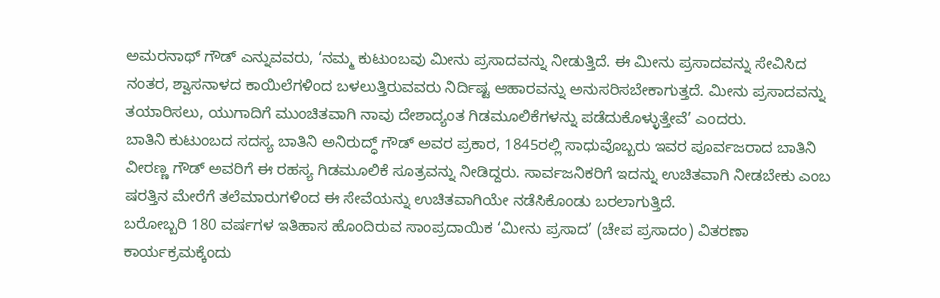ಅಮರನಾಥ್ ಗೌಡ್ ಎನ್ನುವವರು, ‘ನಮ್ಮ ಕುಟುಂಬವು ಮೀನು ಪ್ರಸಾದವನ್ನು ನೀಡುತ್ತಿದೆ. ಈ ಮೀನು ಪ್ರಸಾದವನ್ನು ಸೇವಿಸಿದ ನಂತರ, ಶ್ವಾಸನಾಳದ ಕಾಯಿಲೆಗಳಿಂದ ಬಳಲುತ್ತಿರುವವರು ನಿರ್ದಿಷ್ಟ ಆಹಾರವನ್ನು ಅನುಸರಿಸಬೇಕಾಗುತ್ತದೆ. ಮೀನು ಪ್ರಸಾದವನ್ನು ತಯಾರಿಸಲು, ಯುಗಾದಿಗೆ ಮುಂಚಿತವಾಗಿ ನಾವು ದೇಶಾದ್ಯಂತ ಗಿಡಮೂಲಿಕೆಗಳನ್ನು ಪಡೆದುಕೊಳ್ಳುತ್ತೇವೆ’ ಎಂದರು.
ಬಾತಿನಿ ಕುಟುಂಬದ ಸದಸ್ಯ ಬಾತಿನಿ ಅನಿರುದ್ಧ್ ಗೌಡ್ ಅವರ ಪ್ರಕಾರ, 1845ರಲ್ಲಿ ಸಾಧುವೊಬ್ಬರು ಇವರ ಪೂರ್ವಜರಾದ ಬಾತಿನಿ ವೀರಣ್ಣ ಗೌಡ್ ಅವರಿಗೆ ಈ ರಹಸ್ಯ ಗಿಡಮೂಲಿಕೆ ಸೂತ್ರವನ್ನು ನೀಡಿದ್ದರು. ಸಾರ್ವಜನಿಕರಿಗೆ ಇದನ್ನು ಉಚಿತವಾಗಿ ನೀಡಬೇಕು ಎಂಬ ಷರತ್ತಿನ ಮೇರೆಗೆ ತಲೆಮಾರುಗಳಿಂದ ಈ ಸೇವೆಯನ್ನು ಉಚಿತವಾಗಿಯೇ ನಡೆಸಿಕೊಂಡು ಬರಲಾಗುತ್ತಿದೆ.
ಬರೋಬ್ಬರಿ 180 ವರ್ಷಗಳ ಇತಿಹಾಸ ಹೊಂದಿರುವ ಸಾಂಪ್ರದಾಯಿಕ ‘ಮೀನು ಪ್ರಸಾದ’ (ಚೇಪ ಪ್ರಸಾದಂ) ವಿತರಣಾ ಕಾರ್ಯಕ್ರಮಕ್ಕೆಂದು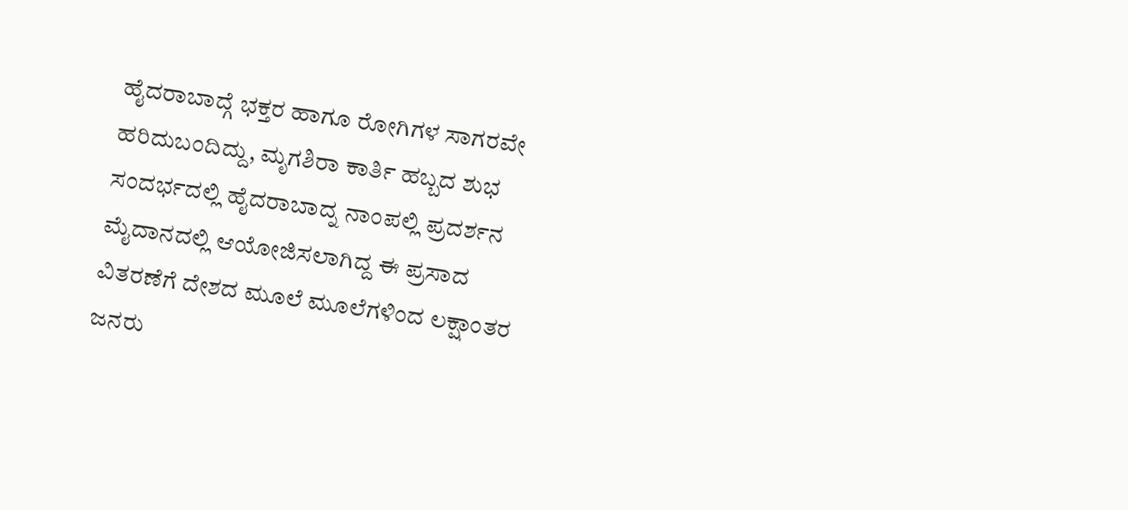ಹೈದರಾಬಾದ್ಗೆ ಭಕ್ತರ ಹಾಗೂ ರೋಗಿಗಳ ಸಾಗರವೇ ಹರಿದುಬಂದಿದ್ದು, ಮೃಗಶಿರಾ ಕಾರ್ತಿ ಹಬ್ಬದ ಶುಭ ಸಂದರ್ಭದಲ್ಲಿ ಹೈದರಾಬಾದ್ನ ನಾಂಪಲ್ಲಿ ಪ್ರದರ್ಶನ ಮೈದಾನದಲ್ಲಿ ಆಯೋಜಿಸಲಾಗಿದ್ದ ಈ ಪ್ರಸಾದ ವಿತರಣೆಗೆ ದೇಶದ ಮೂಲೆ ಮೂಲೆಗಳಿಂದ ಲಕ್ಷಾಂತರ ಜನರು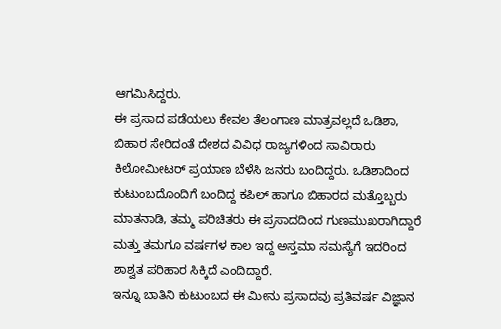ಆಗಮಿಸಿದ್ದರು.
ಈ ಪ್ರಸಾದ ಪಡೆಯಲು ಕೇವಲ ತೆಲಂಗಾಣ ಮಾತ್ರವಲ್ಲದೆ ಒಡಿಶಾ, ಬಿಹಾರ ಸೇರಿದಂತೆ ದೇಶದ ವಿವಿಧ ರಾಜ್ಯಗಳಿಂದ ಸಾವಿರಾರು ಕಿಲೋಮೀಟರ್ ಪ್ರಯಾಣ ಬೆಳೆಸಿ ಜನರು ಬಂದಿದ್ದರು. ಒಡಿಶಾದಿಂದ ಕುಟುಂಬದೊಂದಿಗೆ ಬಂದಿದ್ದ ಕಪಿಲ್ ಹಾಗೂ ಬಿಹಾರದ ಮತ್ತೊಬ್ಬರು ಮಾತನಾಡಿ, ತಮ್ಮ ಪರಿಚಿತರು ಈ ಪ್ರಸಾದದಿಂದ ಗುಣಮುಖರಾಗಿದ್ದಾರೆ ಮತ್ತು ತಮಗೂ ವರ್ಷಗಳ ಕಾಲ ಇದ್ದ ಅಸ್ತಮಾ ಸಮಸ್ಯೆಗೆ ಇದರಿಂದ ಶಾಶ್ವತ ಪರಿಹಾರ ಸಿಕ್ಕಿದೆ ಎಂದಿದ್ದಾರೆ.
ಇನ್ನೂ ಬಾತಿನಿ ಕುಟುಂಬದ ಈ ಮೀನು ಪ್ರಸಾದವು ಪ್ರತಿವರ್ಷ ವಿಜ್ಞಾನ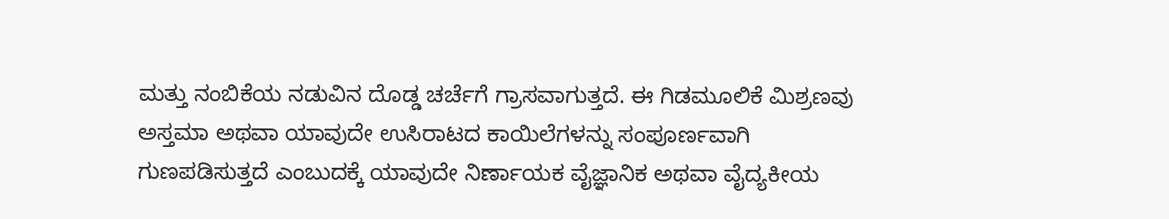ಮತ್ತು ನಂಬಿಕೆಯ ನಡುವಿನ ದೊಡ್ಡ ಚರ್ಚೆಗೆ ಗ್ರಾಸವಾಗುತ್ತದೆ. ಈ ಗಿಡಮೂಲಿಕೆ ಮಿಶ್ರಣವು ಅಸ್ತಮಾ ಅಥವಾ ಯಾವುದೇ ಉಸಿರಾಟದ ಕಾಯಿಲೆಗಳನ್ನು ಸಂಪೂರ್ಣವಾಗಿ ಗುಣಪಡಿಸುತ್ತದೆ ಎಂಬುದಕ್ಕೆ ಯಾವುದೇ ನಿರ್ಣಾಯಕ ವೈಜ್ಞಾನಿಕ ಅಥವಾ ವೈದ್ಯಕೀಯ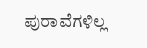ಪುರಾವೆಗಳಿಲ್ಲ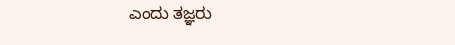ಎಂದು ತಜ್ಞರು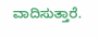ವಾದಿಸುತ್ತಾರೆ.